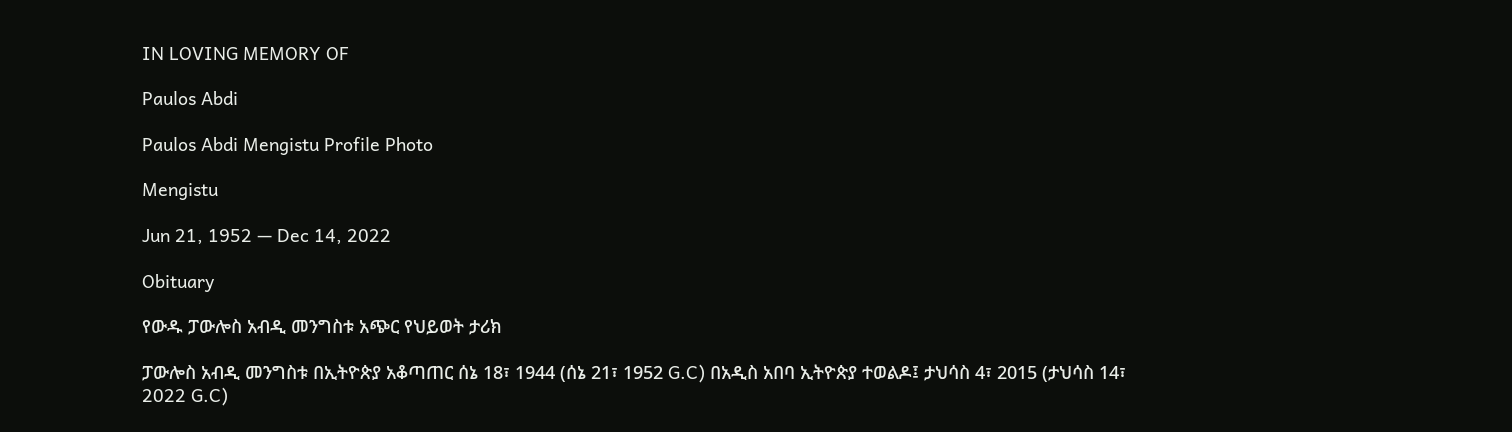IN LOVING MEMORY OF

Paulos Abdi

Paulos Abdi Mengistu Profile Photo

Mengistu

Jun 21, 1952 — Dec 14, 2022

Obituary

የውዱ ፓውሎስ አብዲ መንግስቱ አጭር የህይወት ታሪክ

ፓውሎስ አብዲ መንግስቱ በኢትዮጵያ አቆጣጠር ሰኔ 18፣ 1944 (ሰኔ 21፣ 1952 G.C) በአዲስ አበባ ኢትዮጵያ ተወልዶ፤ ታህሳስ 4፣ 2015 (ታህሳስ 14፣ 2022 G.C)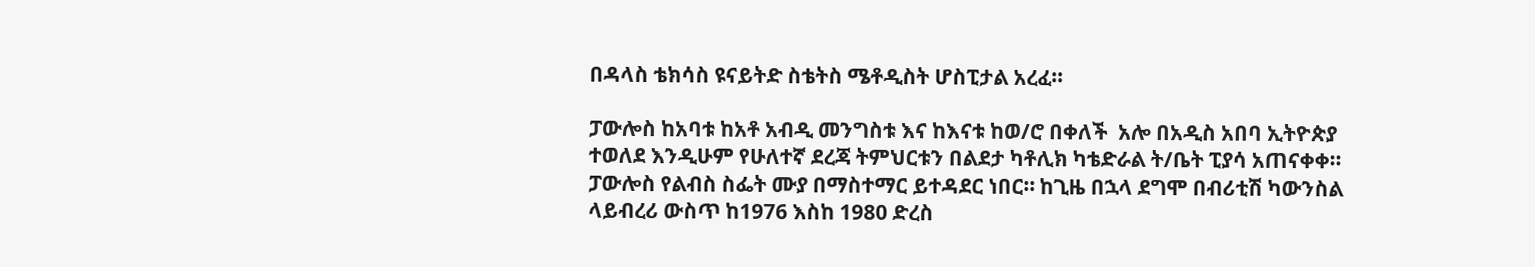በዳላስ ቴክሳስ ዩናይትድ ስቴትስ ሜቶዲስት ሆስፒታል አረፈ።

ፓውሎስ ከአባቱ ከአቶ አብዲ መንግስቱ እና ከእናቱ ከወ/ሮ በቀለች  አሎ በአዲስ አበባ ኢትዮጵያ ተወለደ እንዲሁም የሁለተኛ ደረጃ ትምህርቱን በልደታ ካቶሊክ ካቴድራል ት/ቤት ፒያሳ አጠናቀቀ። ፓውሎስ የልብስ ስፌት ሙያ በማስተማር ይተዳደር ነበር። ከጊዜ በኋላ ደግሞ በብሪቲሽ ካውንስል ላይብረሪ ውስጥ ከ1976 እስከ 1980 ድረስ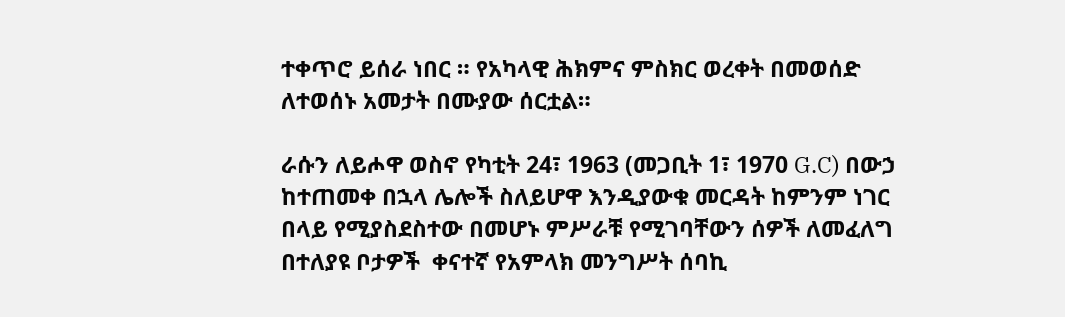ተቀጥሮ ይሰራ ነበር ። የአካላዊ ሕክምና ምስክር ወረቀት በመወሰድ ለተወሰኑ አመታት በሙያው ሰርቷል።

ራሱን ለይሖዋ ወስኖ የካቲት 24፣ 1963 (መጋቢት 1፣ 1970 G.C) በውኃ ከተጠመቀ በኋላ ሌሎች ስለይሆዋ እንዲያውቁ መርዳት ከምንም ነገር በላይ የሚያስደስተው በመሆኑ ምሥራቹ የሚገባቸውን ሰዎች ለመፈለግ በተለያዩ ቦታዎች  ቀናተኛ የአምላክ መንግሥት ሰባኪ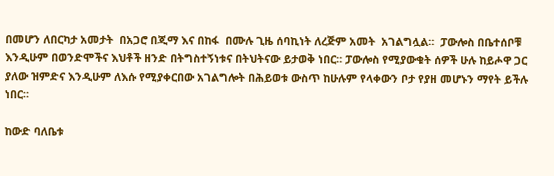በመሆን ለበርካታ አመታት  በአጋሮ በጂማ እና በከፋ  በሙሉ ጊዜ ሰባኪነት ለረጅም አመት  አገልግሏል።  ፓውሎስ በቤተሰቦቹ  እንዲሁም በወንድሞችና እህቶች ዘንድ በትግስተኝነቱና በትህትናው ይታወቅ ነበር። ፓውሎስ የሚያውቁት ሰዎች ሁሉ ከይሖዋ ጋር ያለው ዝምድና እንዲሁም ለእሱ የሚያቀርበው አገልግሎት በሕይወቱ ውስጥ ከሁሉም የላቀውን ቦታ የያዘ መሆኑን ማየት ይችሉ ነበር።

ከውድ ባለቤቱ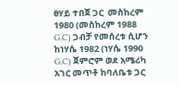ፀሃይ ተበጀ ጋር  መስከረም 1980 (መስከረም 1988  G.C) ጋብቻ የመሰረቱ ሲሆን ከነሃሴ 1982 (ነሃሴ 1990 G.C) ጀምሮም ወደ አሜሪካ አገር መጥቶ ከባለቤቱ ጋር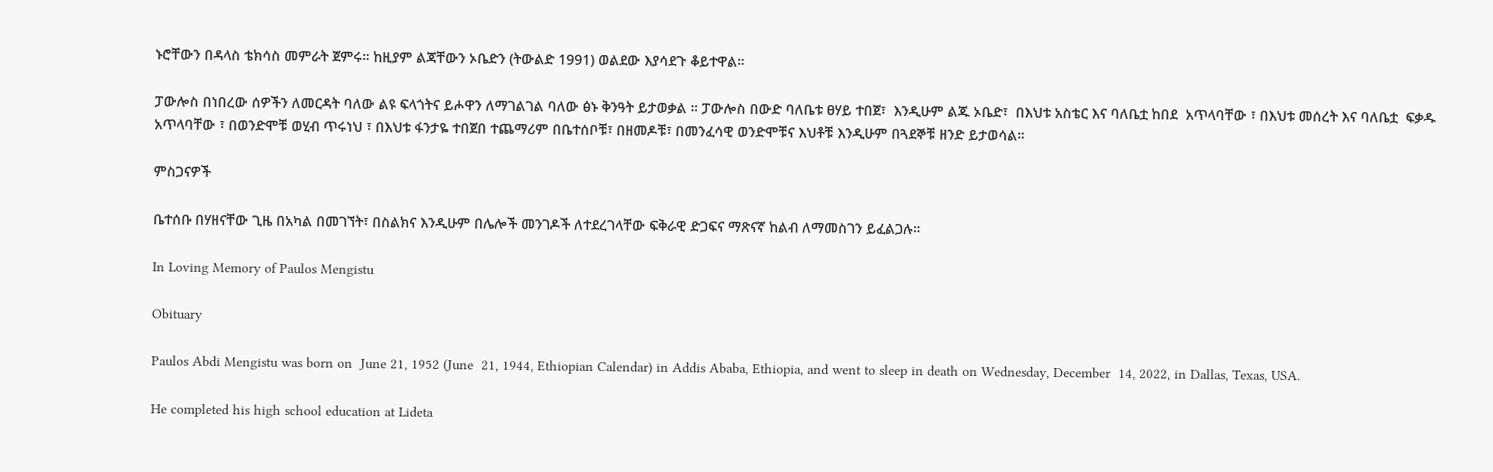ኑሮቸውን በዳላስ ቴክሳስ መምራት ጀምሩ። ከዚያም ልጃቸውን ኦቤድን (ትውልድ 1991) ወልደው እያሳደጉ ቆይተዋል።

ፓውሎስ በነበረው ሰዎችን ለመርዳት ባለው ልዩ ፍላጎትና ይሖዋን ለማገልገል ባለው ፅኑ ቅንዓት ይታወቃል ። ፓውሎስ በውድ ባለቤቱ ፀሃይ ተበጀ፣  እንዲሁም ልጁ ኦቤድ፣  በእህቱ አስቴር እና ባለቤቷ ከበደ  አጥላባቸው ፣ በእህቱ መሰረት እና ባለቤቷ  ፍቃዱ አጥላባቸው ፣ በወንድሞቹ ወሂብ ጥሩነህ ፣ በእህቱ ፋንታዬ ተበጀበ ተጨማሪም በቤተሰቦቹ፣ በዘመዶቹ፣ በመንፈሳዊ ወንድሞቹና እህቶቹ እንዲሁም በጓደኞቹ ዘንድ ይታወሳል።

ምስጋናዎች

ቤተሰቡ በሃዘናቸው ጊዜ በአካል በመገኘት፣ በስልክና እንዲሁም በሌሎች መንገዶች ለተደረገላቸው ፍቅራዊ ድጋፍና ማጽናኛ ከልብ ለማመስገን ይፈልጋሉ።

In Loving Memory of Paulos Mengistu

Obituary

Paulos Abdi Mengistu was born on  June 21, 1952 (June  21, 1944, Ethiopian Calendar) in Addis Ababa, Ethiopia, and went to sleep in death on Wednesday, December  14, 2022, in Dallas, Texas, USA.

He completed his high school education at Lideta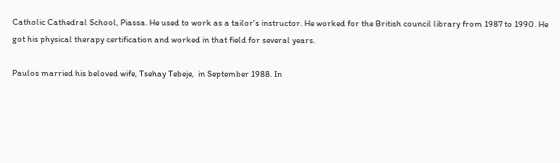Catholic Cathedral School, Piassa. He used to work as a tailor's instructor. He worked for the British council library from 1987 to 1990. He got his physical therapy certification and worked in that field for several years.

Paulos married his beloved wife, Tsehay Tebeje,  in September 1988. In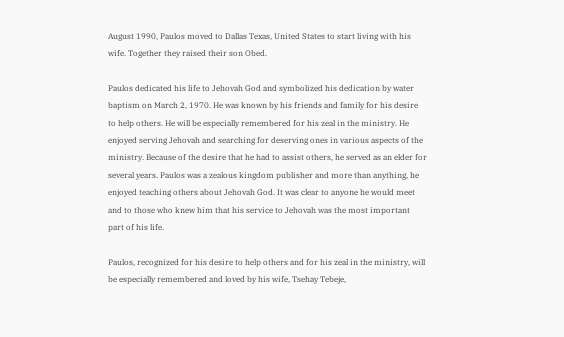August 1990, Paulos moved to Dallas Texas, United States to start living with his wife. Together they raised their son Obed.

Paulos dedicated his life to Jehovah God and symbolized his dedication by water baptism on March 2, 1970. He was known by his friends and family for his desire to help others. He will be especially remembered for his zeal in the ministry. He enjoyed serving Jehovah and searching for deserving ones in various aspects of the ministry. Because of the desire that he had to assist others, he served as an elder for several years. Paulos was a zealous kingdom publisher and more than anything, he enjoyed teaching others about Jehovah God. It was clear to anyone he would meet and to those who knew him that his service to Jehovah was the most important part of his life.

Paulos, recognized for his desire to help others and for his zeal in the ministry, will be especially remembered and loved by his wife, Tsehay Tebeje,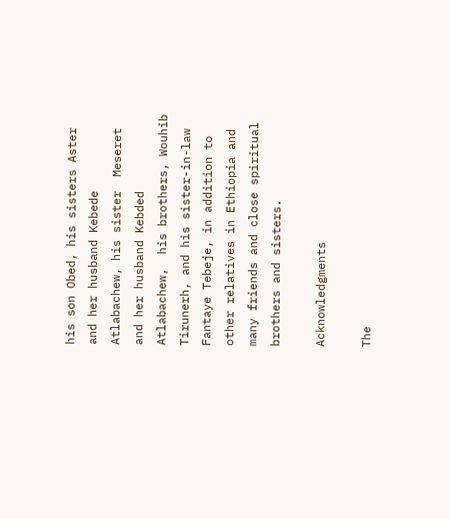his son Obed, his sisters Aster and her husband Kebede Atlabachew, his sister  Meseret and her husband Kebded Atlabachew,  his brothers, Wouhib Tirunerh, and his sister-in-law Fantaye Tebeje, in addition to other relatives in Ethiopia and many friends and close spiritual brothers and sisters.

Acknowledgments

The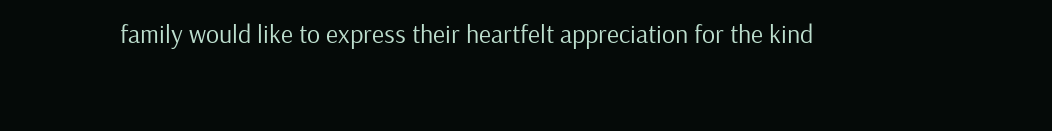family would like to express their heartfelt appreciation for the kind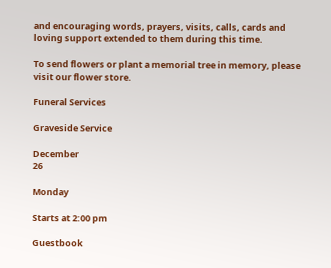and encouraging words, prayers, visits, calls, cards and loving support extended to them during this time.

To send flowers or plant a memorial tree in memory, please visit our flower store.

Funeral Services

Graveside Service

December
26

Monday

Starts at 2:00 pm

Guestbook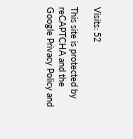Visits: 52

This site is protected by reCAPTCHA and the
Google Privacy Policy and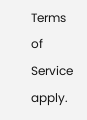Terms of Service apply.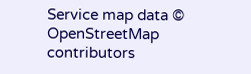Service map data © OpenStreetMap contributors